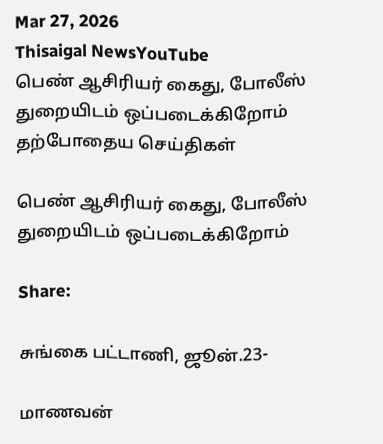Mar 27, 2026
Thisaigal NewsYouTube
பெண் ஆசிரியர் கைது, போலீஸ் துறையிடம் ஒப்படைக்கிறோம்
தற்போதைய செய்திகள்

பெண் ஆசிரியர் கைது, போலீஸ் துறையிடம் ஒப்படைக்கிறோம்

Share:

சுங்கை பட்டாணி, ஜூன்.23-

மாணவன்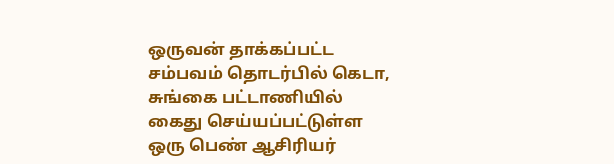ஒருவன் தாக்கப்பட்ட சம்பவம் தொடர்பில் கெடா, சுங்கை பட்டாணியில் கைது செய்யப்பட்டுள்ள ஒரு பெண் ஆசிரியர்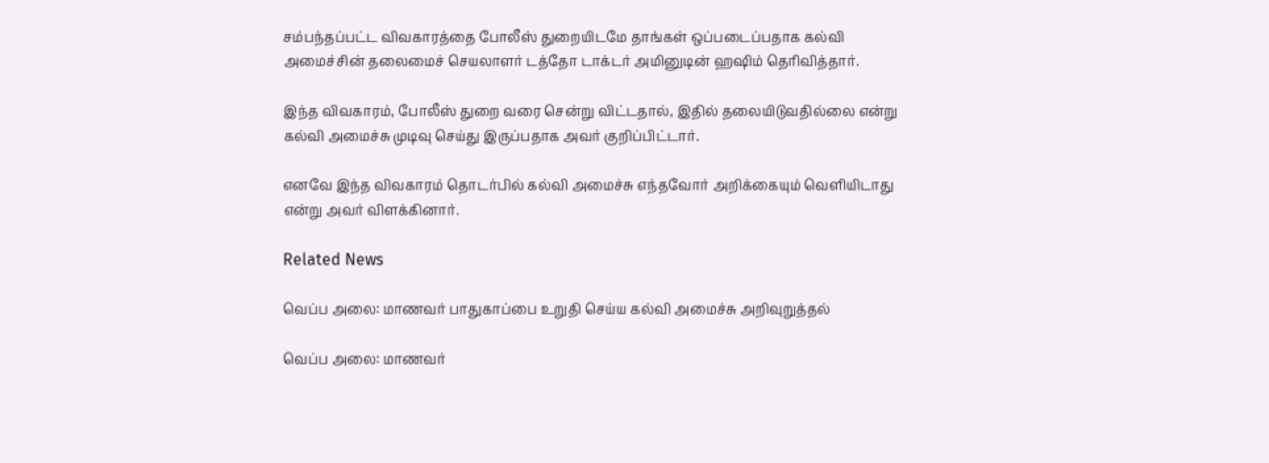சம்பந்தப்பட்ட விவகாரத்தை போலீஸ் துறையிடமே தாங்கள் ஒப்படைப்பதாக கல்வி அமைச்சின் தலைமைச் செயலாளர் டத்தோ டாக்டர் அமினுடின் ஹஷிம் தெரிவித்தார்.

இந்த விவகாரம், போலீஸ் துறை வரை சென்று விட்டதால், இதில் தலையிடுவதில்லை என்று கல்வி அமைச்சு முடிவு செய்து இருப்பதாக அவர் குறிப்பிட்டார்.

எனவே இந்த விவகாரம் தொடர்பில் கல்வி அமைச்சு எந்தவோர் அறிக்கையும் வெளியிடாது என்று அவர் விளக்கினார்.

Related News

வெப்ப அலை: மாணவர் பாதுகாப்பை உறுதி செய்ய கல்வி அமைச்சு அறிவுறுத்தல்

வெப்ப அலை: மாணவர்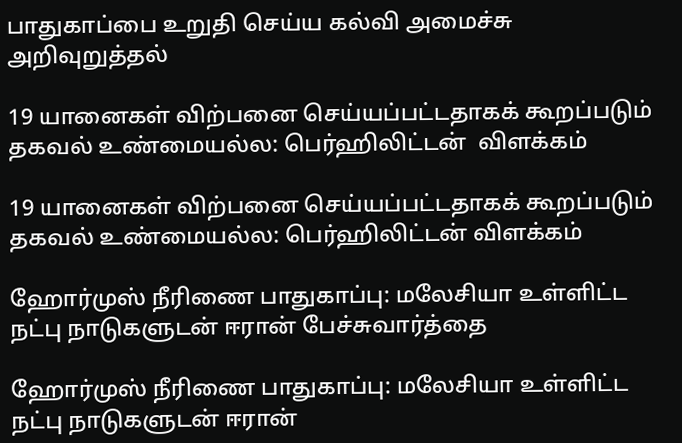பாதுகாப்பை உறுதி செய்ய கல்வி அமைச்சு அறிவுறுத்தல்

19 யானைகள் விற்பனை செய்யப்பட்டதாகக் கூறப்படும் தகவல் உண்மையல்ல: பெர்ஹிலிட்டன்  விளக்கம்

19 யானைகள் விற்பனை செய்யப்பட்டதாகக் கூறப்படும் தகவல் உண்மையல்ல: பெர்ஹிலிட்டன் விளக்கம்

ஹோர்முஸ் நீரிணை பாதுகாப்பு: மலேசியா உள்ளிட்ட நட்பு நாடுகளுடன் ஈரான் பேச்சுவார்த்தை

ஹோர்முஸ் நீரிணை பாதுகாப்பு: மலேசியா உள்ளிட்ட நட்பு நாடுகளுடன் ஈரான்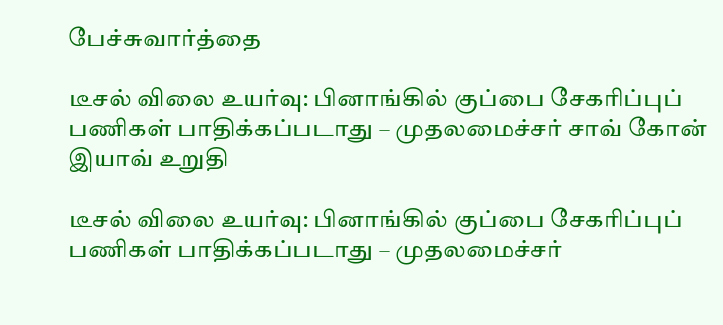பேச்சுவார்த்தை

டீசல் விலை உயர்வு: பினாங்கில் குப்பை சேகரிப்புப் பணிகள் பாதிக்கப்படாது – முதலமைச்சர் சாவ் கோன் இயாவ் உறுதி

டீசல் விலை உயர்வு: பினாங்கில் குப்பை சேகரிப்புப் பணிகள் பாதிக்கப்படாது – முதலமைச்சர்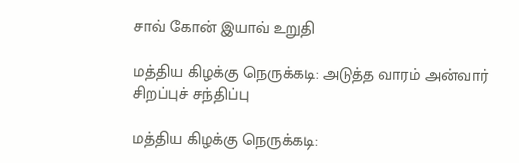சாவ் கோன் இயாவ் உறுதி

மத்திய கிழக்கு நெருக்கடி: அடுத்த வாரம் அன்வார் சிறப்புச் சந்திப்பு

மத்திய கிழக்கு நெருக்கடி: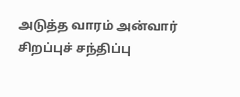அடுத்த வாரம் அன்வார் சிறப்புச் சந்திப்பு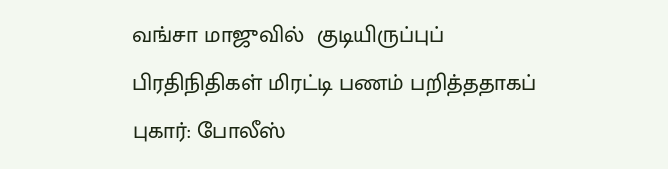வங்சா மாஜுவில்  குடியிருப்புப் பிரதிநிதிகள் மிரட்டி பணம் பறித்ததாகப் புகார்: போலீஸ்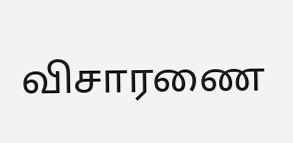விசாரணை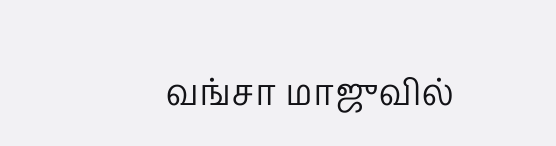வங்சா மாஜுவில்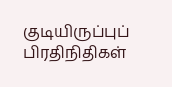குடியிருப்புப் பிரதிநிதிகள்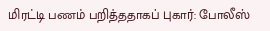மிரட்டி பணம் பறித்ததாகப் புகார்: போலீஸ்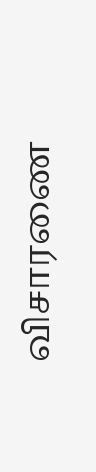விசாரணை